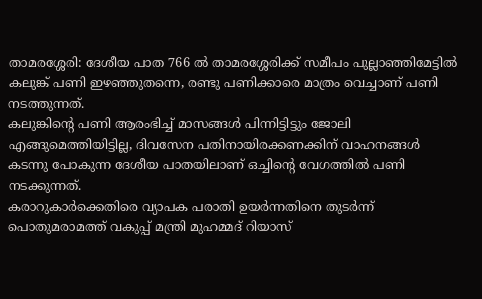താമരശ്ശേരി: ദേശീയ പാത 766 ൽ താമരശ്ശേരിക്ക് സമീപം പുല്ലാഞ്ഞിമേട്ടിൽ കലുങ്ക് പണി ഇഴഞ്ഞുതന്നെ, രണ്ടു പണിക്കാരെ മാത്രം വെച്ചാണ് പണി നടത്തുന്നത്.
കലുങ്കിൻ്റെ പണി ആരംഭിച്ച് മാസങ്ങൾ പിന്നിട്ടിട്ടും ജോലി എങ്ങുമെത്തിയിട്ടില്ല, ദിവസേന പതിനായിരക്കണക്കിന് വാഹനങ്ങൾ കടന്നു പോകുന്ന ദേശീയ പാതയിലാണ് ഒച്ചിൻ്റെ വേഗത്തിൽ പണി നടക്കുന്നത്.
കരാറുകാർക്കെതിരെ വ്യാപക പരാതി ഉയർന്നതിനെ തുടർന്ന് പൊതുമരാമത്ത് വകുപ്പ് മന്ത്രി മുഹമ്മദ് റിയാസ്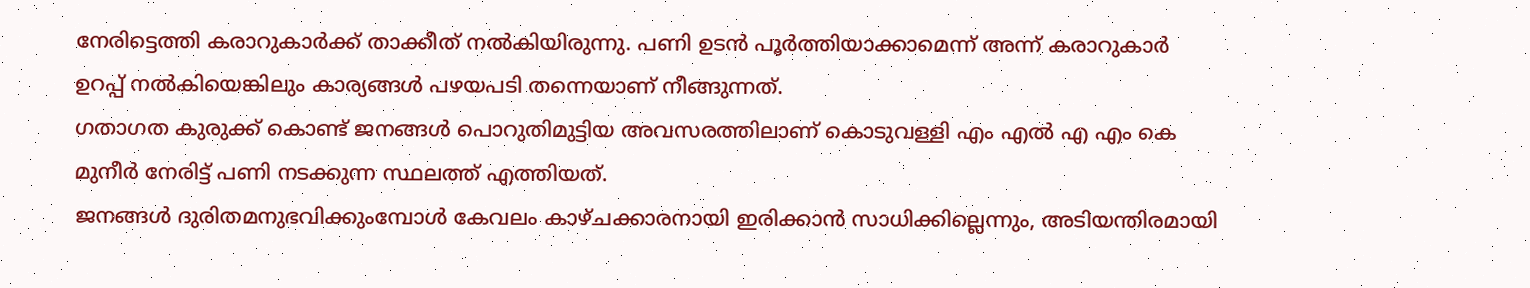നേരിട്ടെത്തി കരാറുകാർക്ക് താക്കീത് നൽകിയിരുന്നു. പണി ഉടൻ പൂർത്തിയാക്കാമെന്ന് അന്ന് കരാറുകാർ ഉറപ്പ് നൽകിയെങ്കിലും കാര്യങ്ങൾ പഴയപടി തന്നെയാണ് നീങ്ങുന്നത്.
ഗതാഗത കുരുക്ക് കൊണ്ട് ജനങ്ങൾ പൊറുതിമുട്ടിയ അവസരത്തിലാണ് കൊടുവള്ളി എം എൽ എ എം കെ മുനീർ നേരിട്ട് പണി നടക്കുന്ന സ്ഥലത്ത് എത്തിയത്.
ജനങ്ങൾ ദുരിതമനുഭവിക്കുംമ്പോൾ കേവലം കാഴ്ചക്കാരനായി ഇരിക്കാൻ സാധിക്കില്ലെന്നും, അടിയന്തിരമായി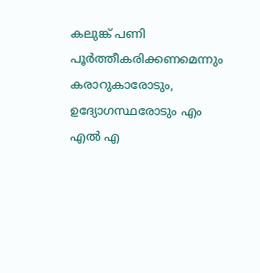കലുങ്ക് പണി പൂർത്തീകരിക്കണമെന്നും കരാറുകാരോടും, ഉദ്യോഗസ്ഥരോടും എം എൽ എ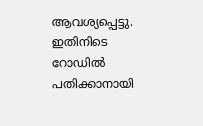ആവശ്യപ്പെട്ടു.
ഇതിനിടെ റോഡിൽ പതിക്കാനായി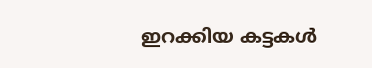ഇറക്കിയ കട്ടകൾ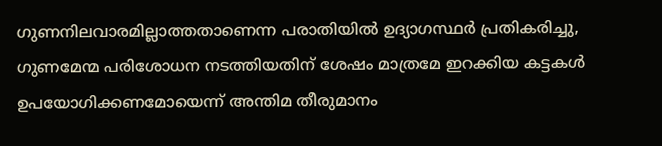ഗുണനിലവാരമില്ലാത്തതാണെന്ന പരാതിയിൽ ഉദ്യാഗസ്ഥർ പ്രതികരിച്ചു, ഗുണമേന്മ പരിശോധന നടത്തിയതിന് ശേഷം മാത്രമേ ഇറക്കിയ കട്ടകൾ ഉപയോഗിക്കണമോയെന്ന് അന്തിമ തീരുമാനം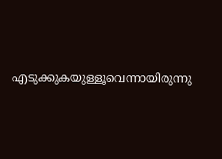എടുക്കുകയുള്ളൂവെന്നായിരുന്നു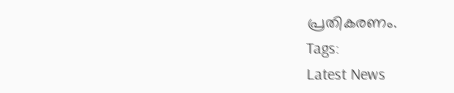പ്രതികരണം.
Tags:
Latest News